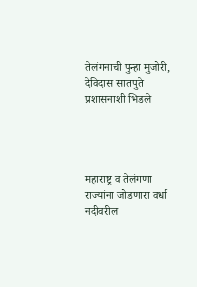तेलंगनाची पुन्हा मुजोरी, देविदास सातपुते प्रशासनाशी भिडले




महाराष्ट्र व तेलंगणा राज्यांना जोडणारा वर्धा नदीवरील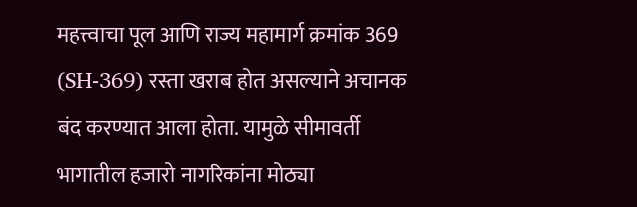महत्त्वाचा पूल आणि राज्य महामार्ग क्रमांक 369 (SH-369) रस्ता खराब होत असल्याने अचानक बंद करण्यात आला होता. यामुळे सीमावर्ती भागातील हजारो नागरिकांना मोठ्या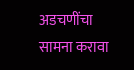अडचणींचा सामना करावा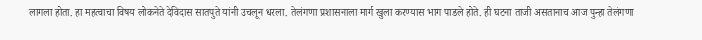लागला होता. हा महत्वाचा विषय लोकनेते देविदास सातपुते यांनी उचलून धरला. तेलंगणा प्रशासनाला मार्ग खुला करण्यास भाग पाडले होते. ही घटना ताजी असतानाच आज पुन्हा तेलंगणा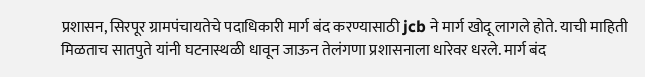प्रशासन, सिरपूर ग्रामपंचायतेचे पदाधिकारी मार्ग बंद करण्यासाठी jcb ने मार्ग खोदू लागले होते. याची माहिती मिळताच सातपुते यांनी घटनास्थळी धावून जाऊन तेलंगणा प्रशासनाला धारेवर धरले. मार्ग बंद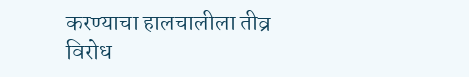करण्याचा हालचालीला तीव्र विरोध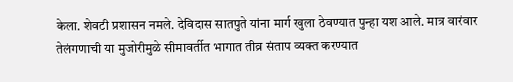केला. शेवटी प्रशासन नमले. देविदास सातपुते यांना मार्ग खुला ठेवण्यात पुन्हा यश आले. मात्र वारंवार तेलंगणाची या मुजोरीमुळे सीमावर्तीत भागात तीव्र संताप व्यक्त करण्यात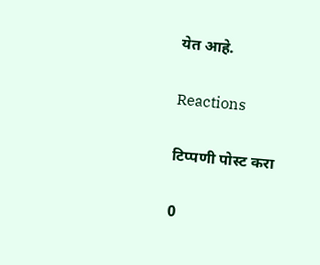येत आहे.

Reactions

टिप्पणी पोस्ट करा

0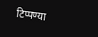टिप्पण्या